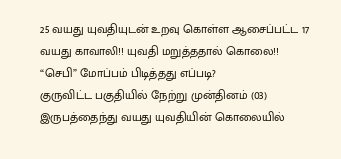25 வயது யுவதியுடன் உறவு கொள்ள ஆசைப்பட்ட 17 வயது காவாலி!! யுவதி மறுத்ததால் கொலை!! “செபி” மோப்பம் பிடித்தது எப்படி?
குருவிட்ட பகுதியில் நேற்று முன்தினம் (03) இருபத்தைந்து வயது யுவதியின் கொலையில்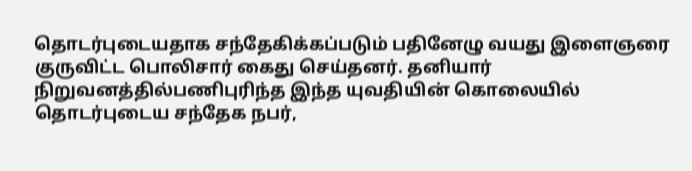தொடர்புடையதாக சந்தேகிக்கப்படும் பதினேழு வயது இளைஞரை குருவிட்ட பொலிசார் கைது செய்தனர். தனியார் நிறுவனத்தில்பணிபுரிந்த இந்த யுவதியின் கொலையில் தொடர்புடைய சந்தேக நபர்,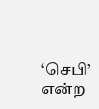‘செபி’ என்ற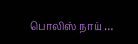பொலிஸ் நாய் …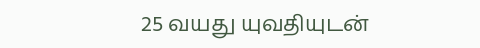25 வயது யுவதியுடன்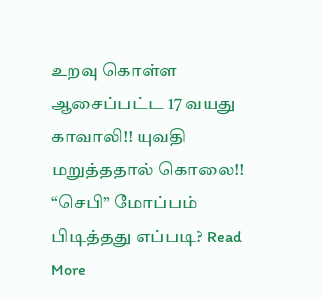உறவு கொள்ள ஆசைப்பட்ட 17 வயது காவாலி!! யுவதி மறுத்ததால் கொலை!! “செபி” மோப்பம் பிடித்தது எப்படி? Read More